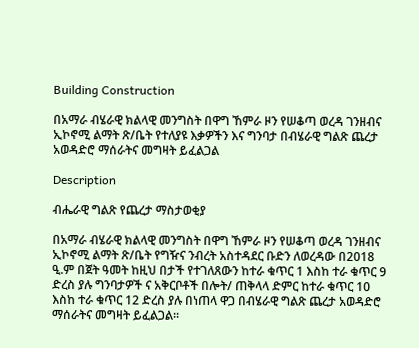Building Construction

በአማራ ብሄራዊ ክልላዊ መንግስት በዋግ ኸምራ ዞን የሠቆጣ ወረዳ ገንዘብና ኢኮኖሚ ልማት ጽ/ቤት የተለያዩ እቃዎችን እና ግንባታ በብሄራዊ ግልጽ ጨረታ አወዳድሮ ማሰራትና መግዛት ይፈልጋል

Description

ብሔራዊ ግልጽ የጨረታ ማስታወቂያ

በአማራ ብሄራዊ ክልላዊ መንግስት በዋግ ኸምራ ዞን የሠቆጣ ወረዳ ገንዘብና ኢኮኖሚ ልማት ጽ/ቤት የግዥና ንብረት አስተዳደር ቡድን ለወረዳው በ2018 ዒ.ም በጀት ዓመት ከዚህ በታች የተገለጸውን ከተራ ቁጥር 1 እስከ ተራ ቁጥር 9 ድረስ ያሉ ግንባታዎች ና አቅርቦቶች በሎት/ ጠቅላላ ድምር ከተራ ቁጥር 10 እስከ ተራ ቁጥር 12 ድረስ ያሉ በነጠላ ዋጋ በብሄራዊ ግልጽ ጨረታ አወዳድሮ ማሰራትና መግዛት ይፈልጋል።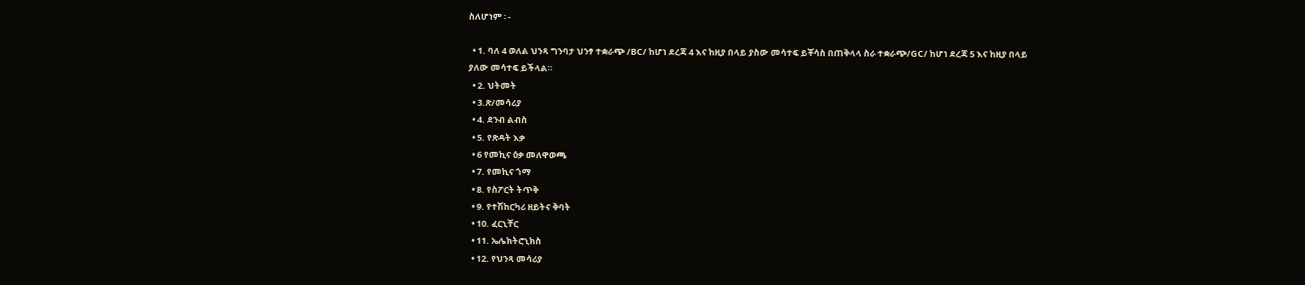ስለሆነም ፡ -

  • 1. ባለ 4 ወለል ህንጻ ግንባታ ህንፃ ተቋራጭ /BC/ ከሆነ ደረጃ 4 እና ከዚያ በላይ ያስው መሳተፍ ይቾሳስ በጠቅላላ ስራ ተቋራጭ/GC/ ከሆነ ደረጃ 5 እና ከዚያ በላይ ያለው መሳተፍ ይችላል።
  • 2. ህትመት
  • 3.ጽ/መሳሪያ
  • 4. ደንብ ልብስ
  • 5. የጽዳት እቃ
  • 6 የመኪና ዕቃ መለዋወጫ
  • 7. የመኪና ጎማ
  • 8. የስፖርት ትጥቅ
  • 9. የተሽከርካሪ ዘይትና ቅባት
  • 10. ፈርኒቸር
  • 11. ኤሌክትሮኒክስ
  • 12. የህንጻ መሳሪያ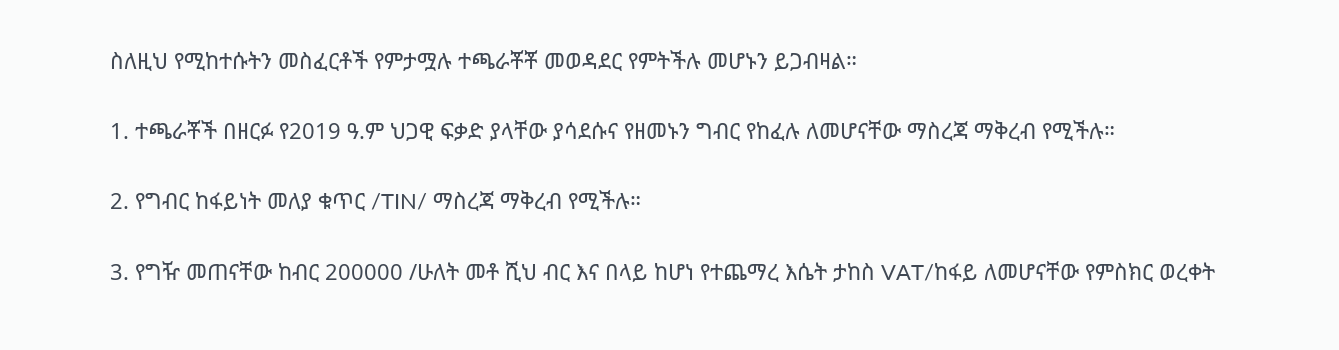ስለዚህ የሚከተሱትን መስፈርቶች የምታሟሉ ተጫራቾቾ መወዳደር የምትችሉ መሆኑን ይጋብዛል።

1. ተጫራቾች በዘርፉ የ2019 ዓ.ም ህጋዊ ፍቃድ ያላቸው ያሳደሱና የዘመኑን ግብር የከፈሉ ለመሆናቸው ማስረጃ ማቅረብ የሚችሉ።

2. የግብር ከፋይነት መለያ ቁጥር /TIN/ ማስረጃ ማቅረብ የሚችሉ።

3. የግዥ መጠናቸው ከብር 200000 /ሁለት መቶ ሺህ ብር እና በላይ ከሆነ የተጨማረ እሴት ታከስ VAT/ከፋይ ለመሆናቸው የምስክር ወረቀት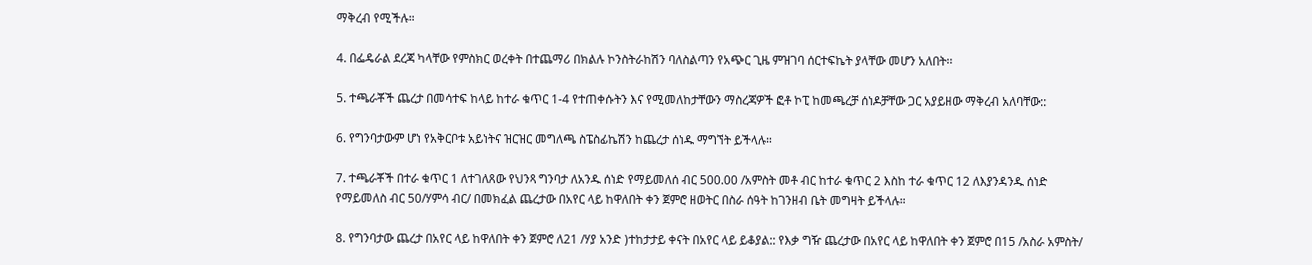ማቅረብ የሚችሉ።

4. በፌዴራል ደረጃ ካላቸው የምስክር ወረቀት በተጨማሪ በክልሉ ኮንስትራከሽን ባለስልጣን የአጭር ጊዜ ምዝገባ ሰርተፍኬት ያላቸው መሆን አለበት፡፡

5. ተጫራቾች ጨረታ በመሳተፍ ከላይ ከተራ ቁጥር 1-4 የተጠቀሱትን እና የሚመለከታቸውን ማስረጃዎች ፎቶ ኮፒ ከመጫረቻ ሰነዶቻቸው ጋር አያይዘው ማቅረብ አለባቸው::

6. የግንባታውም ሆነ የአቅርቦቱ አይነትና ዝርዝር መግለጫ ስፔስፊኬሽን ከጨረታ ሰነዱ ማግኘት ይችላሉ።

7. ተጫራቾች በተራ ቁጥር 1 ለተገለጸው የህንጻ ግንባታ ለአንዱ ሰነድ የማይመለሰ ብር 500.00 /አምስት መቶ ብር ከተራ ቁጥር 2 እስከ ተራ ቁጥር 12 ለእያንዳንዱ ሰነድ የማይመለስ ብር 50/ሃምሳ ብር/ በመክፈል ጨረታው በአየር ላይ ከዋለበት ቀን ጀምሮ ዘወትር በስራ ሰዓት ከገንዘብ ቤት መግዛት ይችላሉ።

8. የግንባታው ጨረታ በአየር ላይ ከዋለበት ቀን ጀምሮ ለ21 /ሃያ አንድ )ተከታታይ ቀናት በአየር ላይ ይቆያል:: የእቃ ግዥ ጨረታው በአየር ላይ ከዋለበት ቀን ጀምሮ በ15 /አስራ አምስት/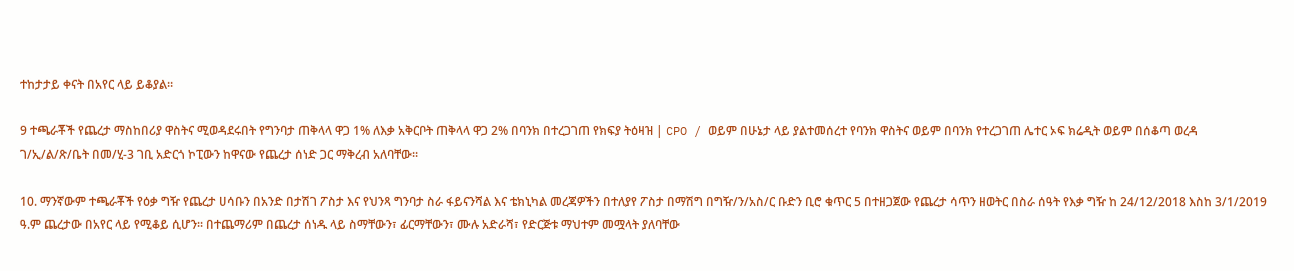ተከታታይ ቀናት በአየር ላይ ይቆያል።

9 ተጫራቾች የጨረታ ማስከበሪያ ዋስትና ሚወዳደሩበት የግንባታ ጠቅላላ ዋጋ 1% ለእቃ አቅርቦት ጠቅላላ ዋጋ 2% በባንክ በተረጋገጠ የክፍያ ትዕዛዝ | CPO / ወይም በሁኔታ ላይ ያልተመሰረተ የባንክ ዋስትና ወይም በባንክ የተረጋገጠ ሌተር ኦፍ ክሬዲት ወይም በሰቆጣ ወረዳ ገ/ኢ/ል/ጽ/ቤት በመ/ሂ-3 ገቢ አድርጎ ኮፒውን ከዋናው የጨረታ ሰነድ ጋር ማቅረብ አለባቸው።

10. ማንኛውም ተጫራቾች የዕቃ ግዥ የጨረታ ሀሳቡን በአንድ በታሽገ ፖስታ እና የህንጻ ግንባታ ስራ ፋይናንሻል እና ቴክኒካል መረጃዎችን በተለያየ ፖስታ በማሽግ በግዥ/ን/አስ/ር ቡድን ቢሮ ቁጥር 5 በተዘጋጀው የጨረታ ሳጥን ዘወትር በስራ ሰዓት የእቃ ግዥ ከ 24/12/2018 እስከ 3/1/2019 ዓ.ም ጨረታው በአየር ላይ የሚቆይ ሲሆን፡፡ በተጨማሪም በጨረታ ሰነዱ ላይ ስማቸውን፣ ፊርማቸውን፣ ሙሉ አድራሻ፣ የድርጅቱ ማህተም መሟላት ያለባቸው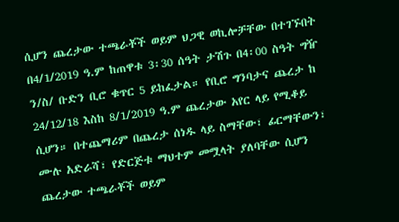ሲሆን ጨረታው ተጫራቾች ወይም ህጋዊ ወኪሎቻቸው በተገኙበት በ4/1/2019 ዓ.ም ከጠዋቱ 3፡30 ሰዓት ታሽጉ በ4፡00 ስዓት ግዥ ን/ስ/ ቡድን ቢሮ ቁጥር 5 ይከፈታል። የቢሮ ግንባታና ጨረታ ከ 24/12/18 እስከ 8/1/2019 ዓ.ም ጨረታው አየር ላይ የሚቆይ ሲሆን። በተጨማሪም በጨረታ ሰነዱ ላይ ስማቸው፣ ፊርማቸውን፣ ሙሉ አድራሻ፣ የድርጅቱ ማህተም መሟላት ያለባቸው ሲሆን ጨረታው ተጫራቾች ወይም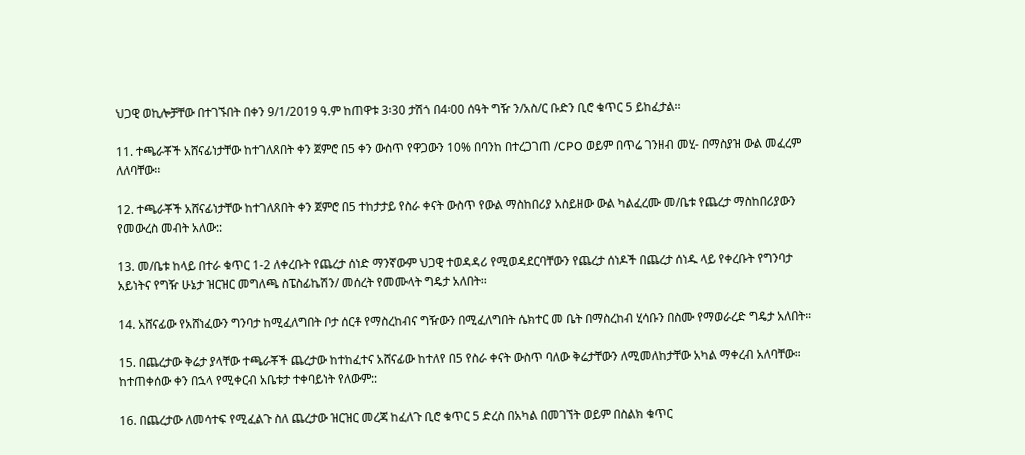ህጋዊ ወኪሎቻቸው በተገኙበት በቀን 9/1/2019 ዓ.ም ከጠዋቱ 3፡30 ታሽጎ በ4፡00 ሰዓት ግዥ ን/አስ/ር ቡድን ቢሮ ቁጥር 5 ይከፈታል፡፡

11. ተጫራቾች አሸናፊነታቸው ከተገለጸበት ቀን ጀምሮ በ5 ቀን ውስጥ የዋጋውን 10% በባንከ በተረጋገጠ /CPO ወይም በጥሬ ገንዘብ መሂ- በማስያዝ ውል መፈረም ለለባቸው፡፡

12. ተጫራቾች አሸናፊነታቸው ከተገለጸበት ቀን ጀምሮ በ5 ተከታታይ የስራ ቀናት ውስጥ የውል ማስከበሪያ አስይዘው ውል ካልፈረሙ መ/ቤቱ የጨረታ ማስከበሪያውን የመውረስ መብት አለው::

13. መ/ቤቱ ከላይ በተራ ቁጥር 1-2 ለቀረቡት የጨረታ ሰነድ ማንኛውም ህጋዊ ተወዳዳሪ የሚወዳደርባቸውን የጨረታ ሰነዶች በጨረታ ሰነዱ ላይ የቀረቡት የግንባታ አይነትና የግዥ ሁኔታ ዝርዝር መግለጫ ስፔስፊኬሽን/ መሰረት የመሙላት ግዴታ አለበት፡፡

14. አሸናፊው የአሸነፈውን ግንባታ ከሚፈለግበት ቦታ ሰርቶ የማስረከብና ግዥውን በሚፈለግበት ሴክተር መ ቤት በማስረከብ ሂሳቡን በስሙ የማወራረድ ግዴታ አለበት።

15. በጨረታው ቅሬታ ያላቸው ተጫራቾች ጨረታው ከተከፈተና አሸናፊው ከተለየ በ5 የስራ ቀናት ውስጥ ባለው ቅሬታቸውን ለሚመለከታቸው አካል ማቀረብ አለባቸው። ከተጠቀሰው ቀን በኋላ የሚቀርብ አቤቱታ ተቀባይነት የለውም::

16. በጨረታው ለመሳተፍ የሚፈልጉ ስለ ጨረታው ዝርዝር መረጃ ከፈለጉ ቢሮ ቁጥር 5 ድረስ በአካል በመገኘት ወይም በስልክ ቁጥር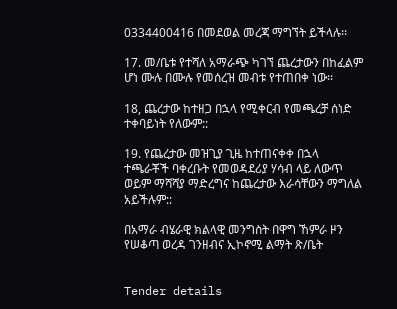0334400416 በመደወል መረጃ ማግኘት ይችላሉ፡፡

17. መ/ቤቱ የተሻለ አማራጭ ካገኘ ጨረታውን በከፈልም ሆነ ሙሉ በሙሉ የመሰረዝ መብቱ የተጠበቀ ነው፡፡

18, ጨረታው ከተዘጋ በኋላ የሚቀርብ የመጫረቻ ሰነድ ተቀባይነት የለውም::

19. የጨረታው መዝጊያ ጊዜ ከተጠናቀቀ በኋላ ተጫራቾች ባቀረቡት የመወዳደሪያ ሃሳብ ላይ ለውጥ ወይም ማሻሻያ ማድረግና ከጨረታው እራሳቸውን ማግለል አይችሉም::

በአማራ ብሄራዊ ክልላዊ መንግስት በዋግ ኸምራ ዞን የሠቆጣ ወረዳ ገንዘብና ኢኮኖሚ ልማት ጽ/ቤት


Tender details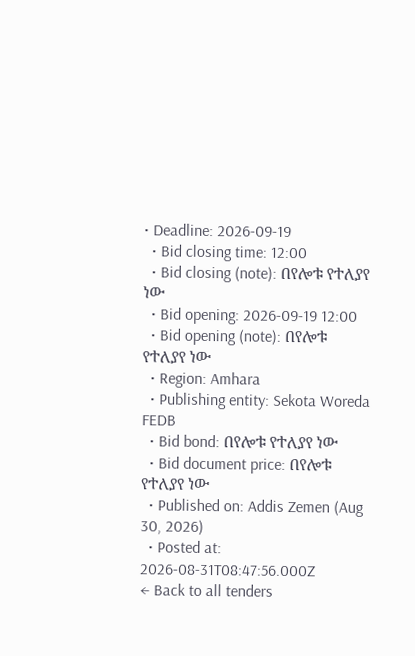• Deadline: 2026-09-19
  • Bid closing time: 12:00
  • Bid closing (note): በየሎቱ የተለያየ ነው
  • Bid opening: 2026-09-19 12:00
  • Bid opening (note): በየሎቱ የተለያየ ነው
  • Region: Amhara
  • Publishing entity: Sekota Woreda FEDB
  • Bid bond: በየሎቱ የተለያየ ነው
  • Bid document price: በየሎቱ የተለያየ ነው
  • Published on: Addis Zemen (Aug 30, 2026)
  • Posted at: 2026-08-31T08:47:56.000Z
← Back to all tenders